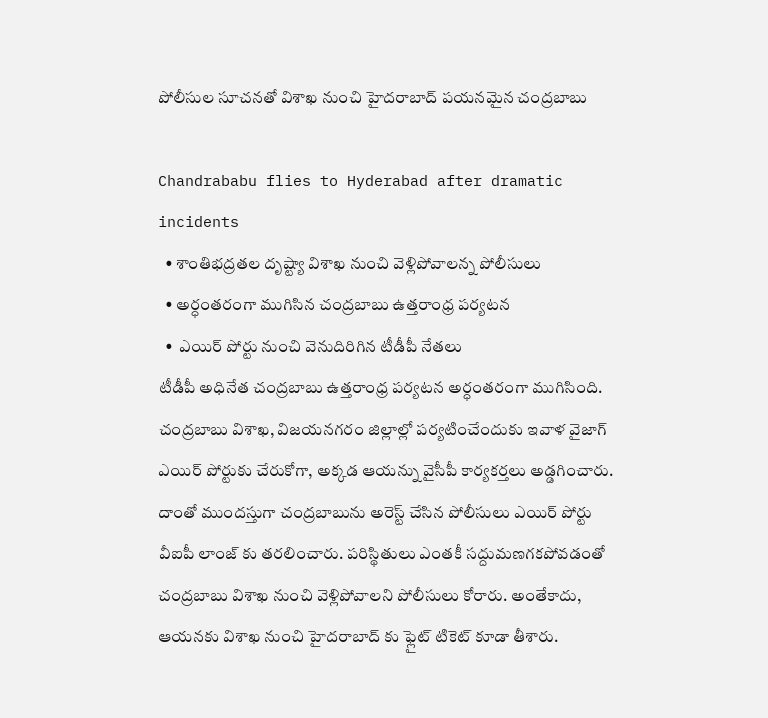పోలీసుల సూచనతో విశాఖ నుంచి హైదరాబాద్ పయనమైన చంద్రబాబు

Chandrababu flies to Hyderabad after dramatic incidents
  • శాంతిభద్రతల దృష్ట్యా విశాఖ నుంచి వెళ్లిపోవాలన్న పోలీసులు
  • అర్ధంతరంగా ముగిసిన చంద్రబాబు ఉత్తరాంధ్ర పర్యటన
  •  ఎయిర్ పోర్టు నుంచి వెనుదిరిగిన టీడీపీ నేతలు
టీడీపీ అధినేత చంద్రబాబు ఉత్తరాంధ్ర పర్యటన అర్ధంతరంగా ముగిసింది. చంద్రబాబు విశాఖ, విజయనగరం జిల్లాల్లో పర్యటించేందుకు ఇవాళ వైజాగ్ ఎయిర్ పోర్టుకు చేరుకోగా, అక్కడ ఆయన్ను వైసీపీ కార్యకర్తలు అడ్డగించారు. దాంతో ముందస్తుగా చంద్రబాబును అరెస్ట్ చేసిన పోలీసులు ఎయిర్ పోర్టు వీఐపీ లాంజ్ కు తరలించారు. పరిస్థితులు ఎంతకీ సద్దుమణగకపోవడంతో చంద్రబాబు విశాఖ నుంచి వెళ్లిపోవాలని పోలీసులు కోరారు. అంతేకాదు, ఆయనకు విశాఖ నుంచి హైదరాబాద్ కు ఫ్లైట్ టికెట్ కూడా తీశారు.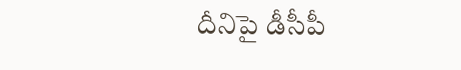దీనిపై డీసీపీ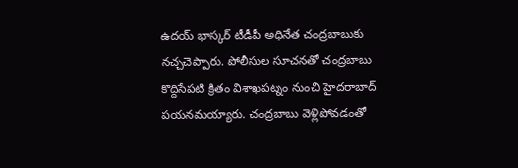ఉదయ్ భాస్కర్ టీడీపీ అధినేత చంద్రబాబుకు నచ్చచెప్పారు. పోలీసుల సూచనతో చంద్రబాబు కొద్దిసేపటి క్రితం విశాఖపట్నం నుంచి హైదరాబాద్ పయనమయ్యారు. చంద్రబాబు వెళ్లిపోవడంతో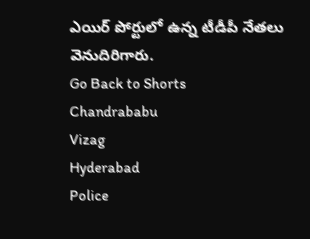ఎయిర్ పోర్టులో ఉన్న టీడీపీ నేతలు వెనుదిరిగారు.
Go Back to Shorts
Chandrababu
Vizag
Hyderabad
Police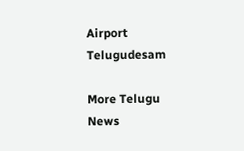Airport
Telugudesam

More Telugu News